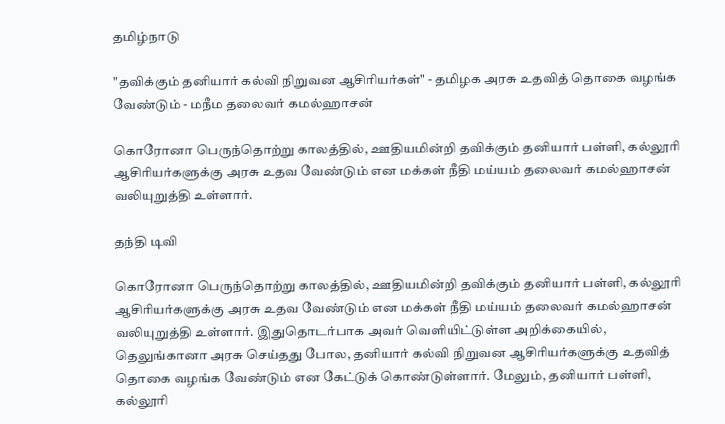தமிழ்நாடு

"தவிக்கும் தனியார் கல்வி நிறுவன ஆசிரியர்கள்" - தமிழக அரசு உதவித் தொகை வழங்க வேண்டும் - மநீம தலைவர் கமல்ஹாசன்

கொரோனா பெருந்தொற்று காலத்தில், ஊதியமின்றி தவிக்கும் தனியார் பள்ளி, கல்லூரி ஆசிரியர்களுக்கு அரசு உதவ வேண்டும் என மக்கள் நீதி மய்யம் தலைவர் கமல்ஹாசன் வலியுறுத்தி உள்ளார்.

தந்தி டிவி

கொரோனா பெருந்தொற்று காலத்தில், ஊதியமின்றி தவிக்கும் தனியார் பள்ளி, கல்லூரி ஆசிரியர்களுக்கு அரசு உதவ வேண்டும் என மக்கள் நீதி மய்யம் தலைவர் கமல்ஹாசன் வலியுறுத்தி உள்ளார். இதுதொடர்பாக அவர் வெளியிட்டுள்ள அறிக்கையில், தெலுங்கானா அரசு செய்தது போல, தனியார் கல்வி நிறுவன ஆசிரியர்களுக்கு உதவித் தொகை வழங்க வேண்டும் என கேட்டுக் கொண்டுள்ளார். மேலும், தனியார் பள்ளி, கல்லூரி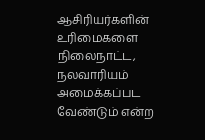ஆசிரியர்களின் உரிமைகளை நிலைநாட்ட, நலவாரியம் அமைக்கப்பட வேண்டும் என்ற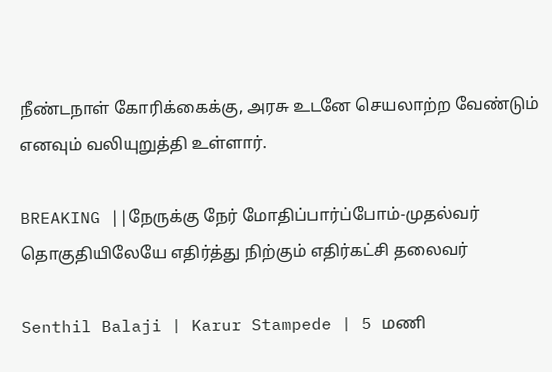நீண்டநாள் கோரிக்கைக்கு, அரசு உடனே செயலாற்ற வேண்டும் எனவும் வலியுறுத்தி உள்ளார்.

BREAKING ||நேருக்கு நேர் மோதிப்பார்ப்போம்-முதல்வர் தொகுதியிலேயே எதிர்த்து நிற்கும் எதிர்கட்சி தலைவர்

Senthil Balaji | Karur Stampede | 5 மணி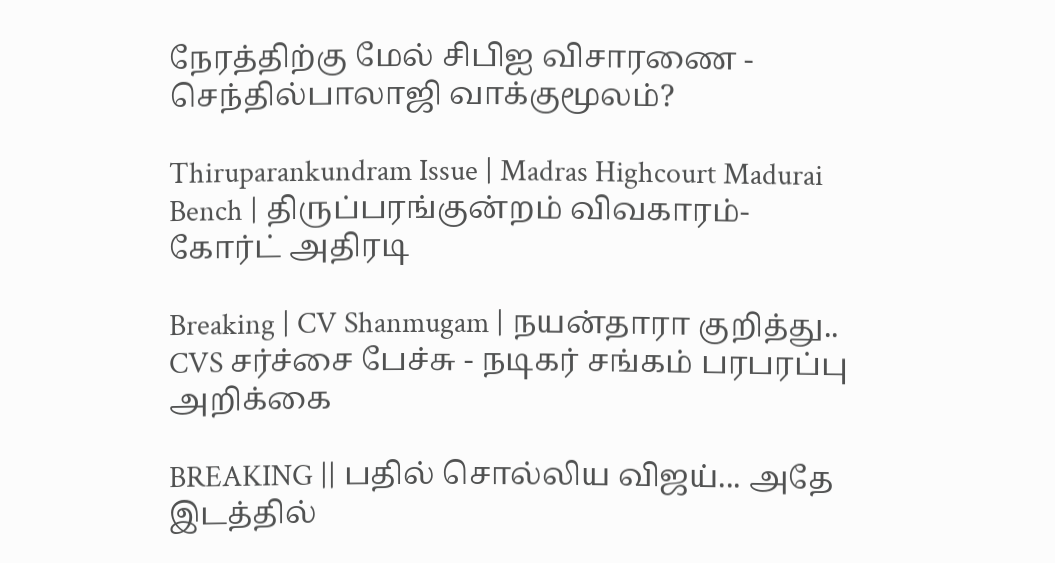நேரத்திற்கு மேல் சிபிஐ விசாரணை - செந்தில்பாலாஜி வாக்குமூலம்?

Thiruparankundram Issue | Madras Highcourt Madurai Bench | திருப்பரங்குன்றம் விவகாரம்- கோர்ட் அதிரடி

Breaking | CV Shanmugam | நயன்தாரா குறித்து.. CVS சர்ச்சை பேச்சு - நடிகர் சங்கம் பரபரப்பு அறிக்கை

BREAKING || பதில் சொல்லிய விஜய்... அதே இடத்தில்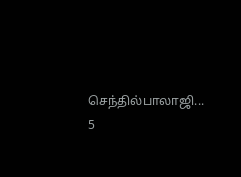செந்தில்பாலாஜி... 5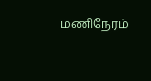மணிநேரம்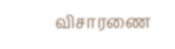விசாரணை